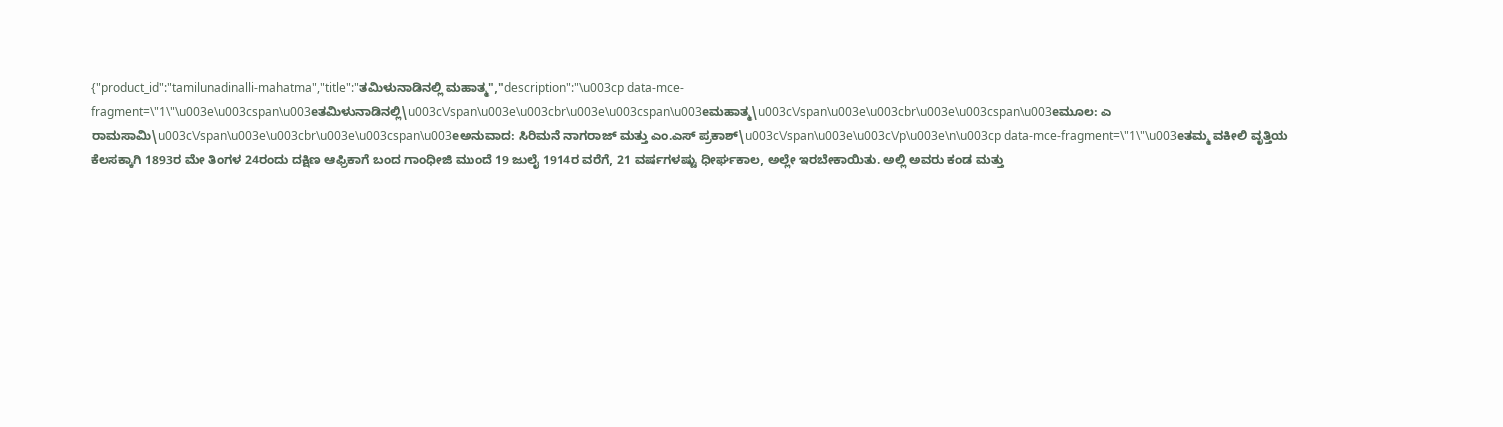{"product_id":"tamilunadinalli-mahatma","title":"ತಮಿಳುನಾಡಿನಲ್ಲಿ ಮಹಾತ್ಮ","description":"\u003cp data-mce-fragment=\"1\"\u003e\u003cspan\u003eತಮಿಳುನಾಡಿನಲ್ಲಿ\u003c\/span\u003e\u003cbr\u003e\u003cspan\u003eಮಹಾತ್ಮ\u003c\/span\u003e\u003cbr\u003e\u003cspan\u003eಮೂಲ: ಎ ರಾಮಸಾಮಿ\u003c\/span\u003e\u003cbr\u003e\u003cspan\u003eಅನುವಾದ: ಸಿರಿಮನೆ ನಾಗರಾಜ್ ಮತ್ತು ಎಂ.ಎಸ್ ಪ್ರಕಾಶ್\u003c\/span\u003e\u003c\/p\u003e\n\u003cp data-mce-fragment=\"1\"\u003eತಮ್ಮ ವಕೀಲಿ ವೃತ್ತಿಯ ಕೆಲಸಕ್ಕಾಗಿ 1893ರ ಮೇ ತಿಂಗಳ 24ರಂದು ದಕ್ಷಿಣ ಆಫ್ರಿಕಾಗೆ ಬಂದ ಗಾಂಧೀಜಿ ಮುಂದೆ 19 ಜುಲೈ 1914ರ ವರೆಗೆ, 21 ವರ್ಷಗಳಷ್ಟು ಧೀರ್ಘಕಾಲ, ಅಲ್ಲೇ ಇರಬೇಕಾಯಿತು. ಅಲ್ಲಿ ಅವರು ಕಂಡ ಮತ್ತು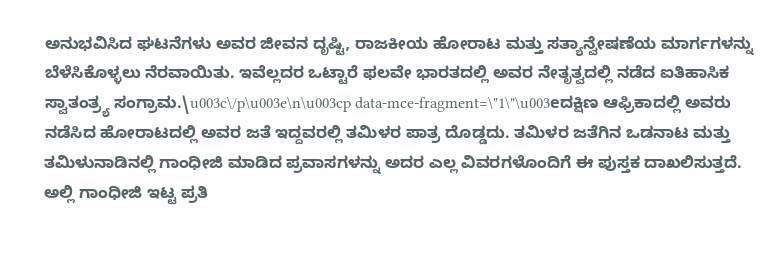ಅನುಭವಿಸಿದ ಘಟನೆಗಳು ಅವರ ಜೀವನ ದೃಷ್ಟಿ, ರಾಜಕೀಯ ಹೋರಾಟ ಮತ್ತು ಸತ್ಯಾನ್ವೇಷಣೆಯ ಮಾರ್ಗಗಳನ್ನು ಬೆಳೆಸಿಕೊಳ್ಳಲು ನೆರವಾಯಿತು. ಇವೆಲ್ಲದರ ಒಟ್ಟಾರೆ ಫಲವೇ ಭಾರತದಲ್ಲಿ ಅವರ ನೇತೃತ್ವದಲ್ಲಿ ನಡೆದ ಐತಿಹಾಸಿಕ ಸ್ವಾತಂತ್ರ್ಯ ಸಂಗ್ರಾಮ.\u003c\/p\u003e\n\u003cp data-mce-fragment=\"1\"\u003eದಕ್ಷಿಣ ಆಫ್ರಿಕಾದಲ್ಲಿ ಅವರು ನಡೆಸಿದ ಹೋರಾಟದಲ್ಲಿ ಅವರ ಜತೆ ಇದ್ದವರಲ್ಲಿ ತಮಿಳರ ಪಾತ್ರ ದೊಡ್ಡದು. ತಮಿಳರ ಜತೆಗಿನ ಒಡನಾಟ ಮತ್ತು ತಮಿಳುನಾಡಿನಲ್ಲಿ ಗಾಂಧೀಜಿ ಮಾಡಿದ ಪ್ರವಾಸಗಳನ್ನು ಅದರ ಎಲ್ಲ ವಿವರಗಳೊಂದಿಗೆ ಈ ಪುಸ್ತಕ ದಾಖಲಿಸುತ್ತದೆ. ಅಲ್ಲಿ ಗಾಂಧೀಜಿ ಇಟ್ಟ ಪ್ರತಿ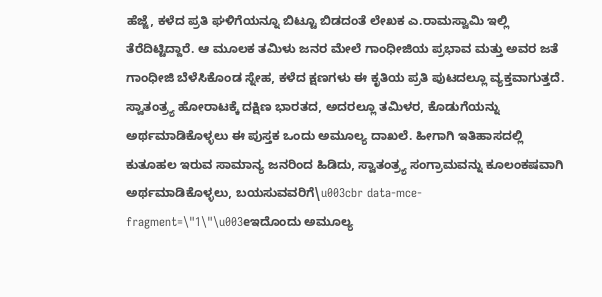ಹೆಜ್ಜೆ, ಕಳೆದ ಪ್ರತಿ ಘಳಿಗೆಯನ್ನೂ ಬಿಟ್ಟೂ ಬಿಡದಂತೆ ಲೇಖಕ ಎ.ರಾಮಸ್ವಾಮಿ ಇಲ್ಲಿ ತೆರೆದಿಟ್ಟಿದ್ದಾರೆ. ಆ ಮೂಲಕ ತಮಿಳು ಜನರ ಮೇಲೆ ಗಾಂಧೀಜಿಯ ಪ್ರಭಾವ ಮತ್ತು ಅವರ ಜತೆ ಗಾಂಧೀಜಿ ಬೆಳೆಸಿಕೊಂಡ ಸ್ನೇಹ, ಕಳೆದ ಕ್ಷಣಗಳು ಈ ಕೃತಿಯ ಪ್ರತಿ ಪುಟದಲ್ಲೂ ವ್ಯಕ್ತವಾಗುತ್ತದೆ. ಸ್ವಾತಂತ್ರ್ಯ ಹೋರಾಟಕ್ಕೆ ದಕ್ಷಿಣ ಭಾರತದ, ಅದರಲ್ಲೂ ತಮಿಳರ, ಕೊಡುಗೆಯನ್ನು ಅರ್ಥಮಾಡಿಕೊಳ್ಳಲು ಈ ಪುಸ್ತಕ ಒಂದು ಅಮೂಲ್ಯ ದಾಖಲೆ. ಹೀಗಾಗಿ ಇತಿಹಾಸದಲ್ಲಿ ಕುತೂಹಲ ಇರುವ ಸಾಮಾನ್ಯ ಜನರಿಂದ ಹಿಡಿದು, ಸ್ವಾತಂತ್ರ್ಯ ಸಂಗ್ರಾಮವನ್ನು ಕೂಲಂಕಷವಾಗಿ ಅರ್ಥಮಾಡಿಕೊಳ್ಳಲು, ಬಯಸುವವರಿಗೆ\u003cbr data-mce-fragment=\"1\"\u003eಇದೊಂದು ಅಮೂಲ್ಯ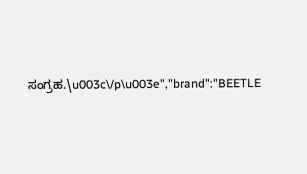ಸಂಗ್ರಹ.\u003c\/p\u003e","brand":"BEETLE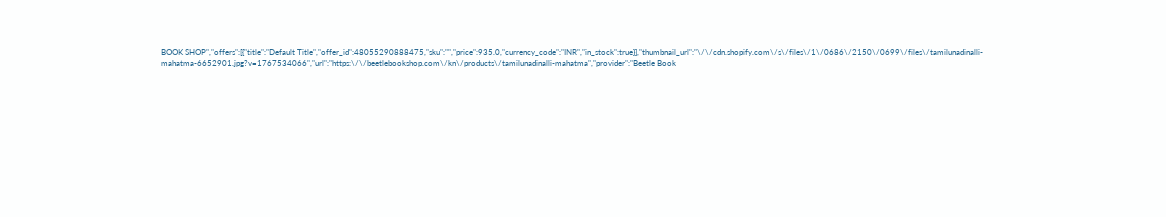BOOK SHOP","offers":[{"title":"Default Title","offer_id":48055290888475,"sku":"","price":935.0,"currency_code":"INR","in_stock":true}],"thumbnail_url":"\/\/cdn.shopify.com\/s\/files\/1\/0686\/2150\/0699\/files\/tamilunadinalli-mahatma-6652901.jpg?v=1767534066","url":"https:\/\/beetlebookshop.com\/kn\/products\/tamilunadinalli-mahatma","provider":"Beetle Book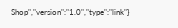Shop","version":"1.0","type":"link"}